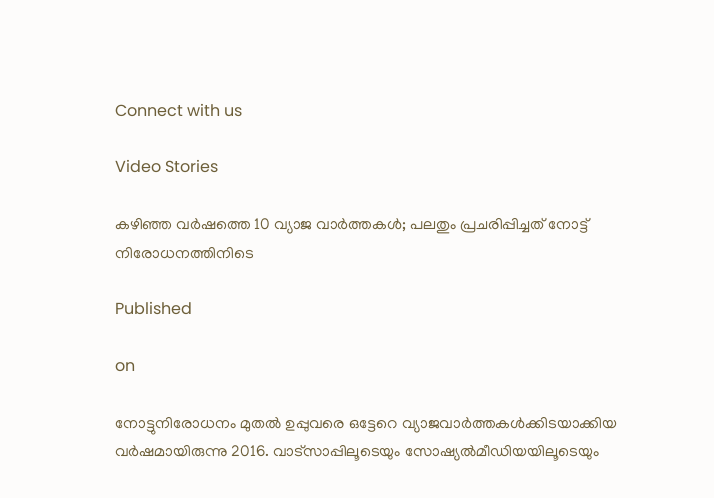Connect with us

Video Stories

കഴിഞ്ഞ വര്‍ഷത്തെ 10 വ്യാജ വാര്‍ത്തകള്‍; പലതും പ്രചരിപ്പിച്ചത് നോട്ട് നിരോധനത്തിനിടെ

Published

on

നോട്ടുനിരോധനം മുതല്‍ ഉപ്പുവരെ ഒട്ടേറെ വ്യാജവാര്‍ത്തകള്‍ക്കിടയാക്കിയ വര്‍ഷമായിരുന്നു 2016. വാട്‌സാപ്പിലൂടെയും സോഷ്യല്‍മീഡിയയിലൂടെയും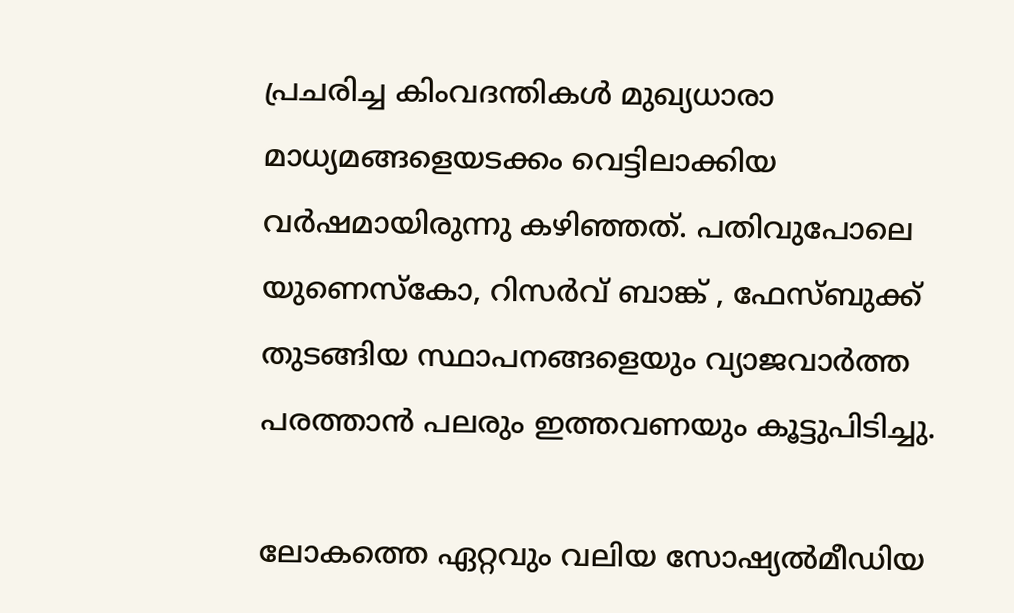പ്രചരിച്ച കിംവദന്തികള്‍ മുഖ്യധാരാ മാധ്യമങ്ങളെയടക്കം വെട്ടിലാക്കിയ വര്‍ഷമായിരുന്നു കഴിഞ്ഞത്. പതിവുപോലെ യുണെസ്‌കോ, റിസര്‍വ് ബാങ്ക് , ഫേസ്ബുക്ക് തുടങ്ങിയ സ്ഥാപനങ്ങളെയും വ്യാജവാര്‍ത്ത പരത്താന്‍ പലരും ഇത്തവണയും കൂട്ടുപിടിച്ചു.

ലോകത്തെ ഏറ്റവും വലിയ സോഷ്യല്‍മീഡിയ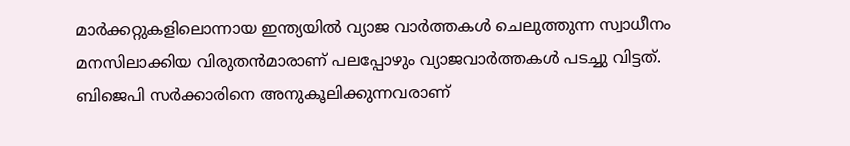മാര്‍ക്കറ്റുകളിലൊന്നായ ഇന്ത്യയില്‍ വ്യാജ വാര്‍ത്തകള്‍ ചെലുത്തുന്ന സ്വാധീനം മനസിലാക്കിയ വിരുതന്‍മാരാണ് പലപ്പോഴും വ്യാജവാര്‍ത്തകള്‍ പടച്ചു വിട്ടത്. ബിജെപി സര്‍ക്കാരിനെ അനുകൂലിക്കുന്നവരാണ്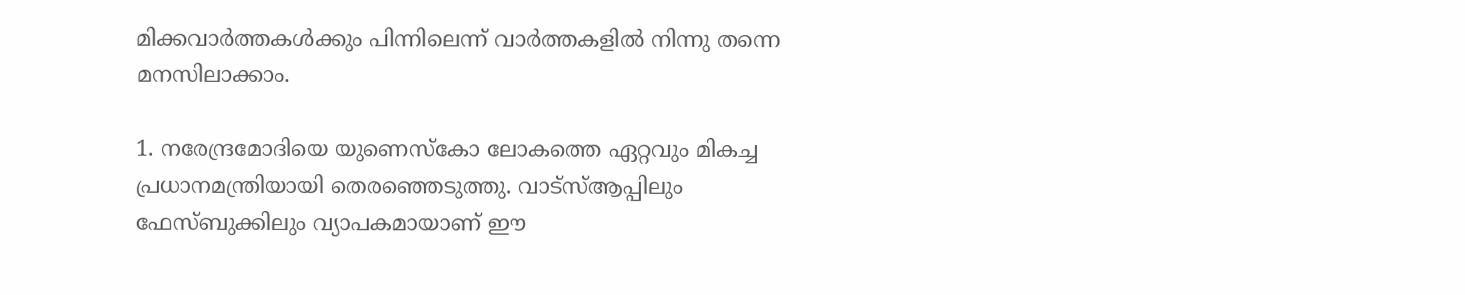മിക്കവാര്‍ത്തകള്‍ക്കും പിന്നിലെന്ന് വാര്‍ത്തകളില്‍ നിന്നു തന്നെ മനസിലാക്കാം.

1. നരേന്ദ്രമോദിയെ യുണെസ്‌കോ ലോകത്തെ ഏറ്റവും മികച്ച പ്രധാനമന്ത്രിയായി തെരഞ്ഞെടുത്തു. വാട്‌സ്ആപ്പിലും ഫേസ്ബുക്കിലും വ്യാപകമായാണ് ഈ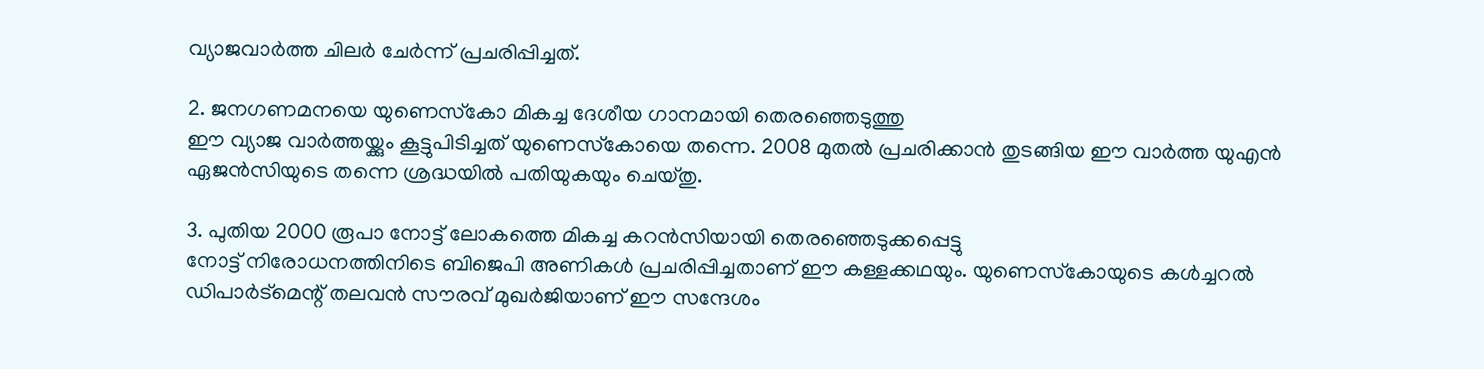വ്യാജവാര്‍ത്ത ചിലര്‍ ചേര്‍ന്ന് പ്രചരിപ്പിച്ചത്.

2. ജനഗണമനയെ യുണെസ്‌കോ മികച്ച ദേശീയ ഗാനമായി തെരഞ്ഞെടുത്തു
ഈ വ്യാജ വാര്‍ത്തയ്ക്കും കൂട്ടുപിടിച്ചത് യുണെസ്‌കോയെ തന്നെ. 2008 മുതല്‍ പ്രചരിക്കാന്‍ തുടങ്ങിയ ഈ വാര്‍ത്ത യുഎന്‍ ഏജന്‍സിയുടെ തന്നെ ശ്രദ്ധയില്‍ പതിയുകയും ചെയ്തു.

3. പുതിയ 2000 രൂപാ നോട്ട് ലോകത്തെ മികച്ച കറന്‍സിയായി തെരഞ്ഞെടുക്കപ്പെട്ടു
നോട്ട് നിരോധനത്തിനിടെ ബിജെപി അണികള്‍ പ്രചരിപ്പിച്ചതാണ് ഈ കള്ളക്കഥയും. യുണെസ്‌കോയുടെ കള്‍ച്ചറല്‍ ഡിപാര്‍ട്‌മെന്റ് തലവന്‍ സൗരവ് മുഖര്‍ജിയാണ് ഈ സന്ദേശം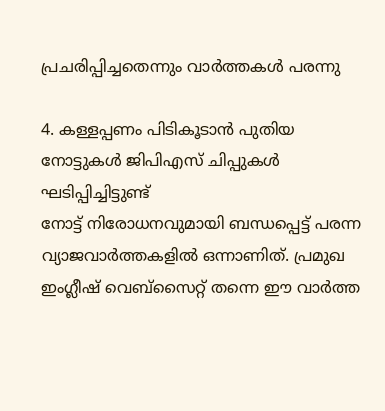പ്രചരിപ്പിച്ചതെന്നും വാര്‍ത്തകള്‍ പരന്നു

4. കള്ളപ്പണം പിടികൂടാന്‍ പുതിയ നോട്ടുകള്‍ ജിപിഎസ് ചിപ്പുകള്‍ ഘടിപ്പിച്ചിട്ടുണ്ട്
നോട്ട് നിരോധനവുമായി ബന്ധപ്പെട്ട് പരന്ന വ്യാജവാര്‍ത്തകളില്‍ ഒന്നാണിത്. പ്രമുഖ ഇംഗ്ലീഷ് വെബ്‌സൈറ്റ് തന്നെ ഈ വാര്‍ത്ത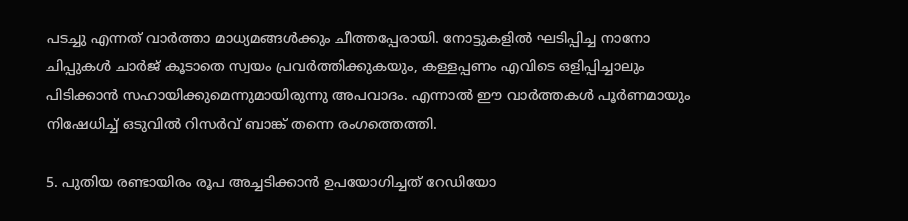പടച്ചു എന്നത് വാര്‍ത്താ മാധ്യമങ്ങള്‍ക്കും ചീത്തപ്പേരായി. നോട്ടുകളില്‍ ഘടിപ്പിച്ച നാനോ ചിപ്പുകള്‍ ചാര്‍ജ് കൂടാതെ സ്വയം പ്രവര്‍ത്തിക്കുകയും, കള്ളപ്പണം എവിടെ ഒളിപ്പിച്ചാലും പിടിക്കാന്‍ സഹായിക്കുമെന്നുമായിരുന്നു അപവാദം. എന്നാല്‍ ഈ വാര്‍ത്തകള്‍ പൂര്‍ണമായും നിഷേധിച്ച് ഒടുവില്‍ റിസര്‍വ് ബാങ്ക് തന്നെ രംഗത്തെത്തി.

5. പുതിയ രണ്ടായിരം രൂപ അച്ചടിക്കാന്‍ ഉപയോഗിച്ചത് റേഡിയോ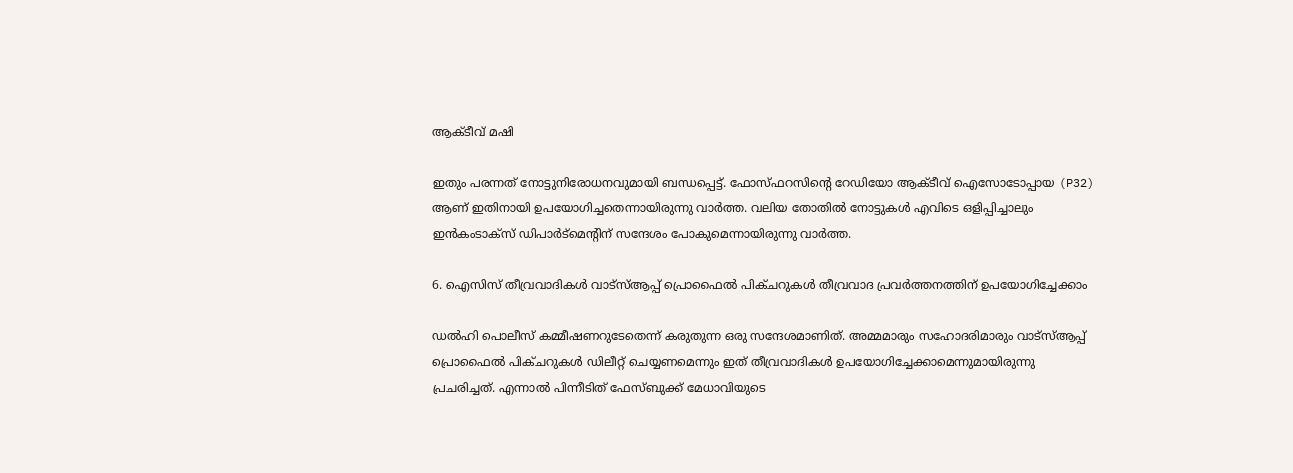ആക്ടീവ് മഷി

ഇതും പരന്നത് നോട്ടുനിരോധനവുമായി ബന്ധപ്പെട്ട്. ഫോസ്ഫറസിന്റെ റേഡിയോ ആക്ടീവ് ഐസോടോപ്പായ (P32) ആണ് ഇതിനായി ഉപയോഗിച്ചതെന്നായിരുന്നു വാര്‍ത്ത. വലിയ തോതില്‍ നോട്ടുകള്‍ എവിടെ ഒളിപ്പിച്ചാലും ഇന്‍കംടാക്‌സ് ഡിപാര്‍ട്‌മെന്റിന് സന്ദേശം പോകുമെന്നായിരുന്നു വാര്‍ത്ത.

6. ഐസിസ് തീവ്രവാദികള്‍ വാട്‌സ്ആപ്പ് പ്രൊഫൈല്‍ പിക്ചറുകള്‍ തീവ്രവാദ പ്രവര്‍ത്തനത്തിന് ഉപയോഗിച്ചേക്കാം

ഡല്‍ഹി പൊലീസ് കമ്മീഷണറുടേതെന്ന് കരുതുന്ന ഒരു സന്ദേശമാണിത്. അമ്മമാരും സഹോദരിമാരും വാട്‌സ്ആപ്പ് പ്രൊഫൈല്‍ പിക്ചറുകള്‍ ഡിലീറ്റ് ചെയ്യണമെന്നും ഇത് തീവ്രവാദികള്‍ ഉപയോഗിച്ചേക്കാമെന്നുമായിരുന്നു പ്രചരിച്ചത്. എന്നാല്‍ പിന്നീടിത് ഫേസ്ബുക്ക് മേധാവിയുടെ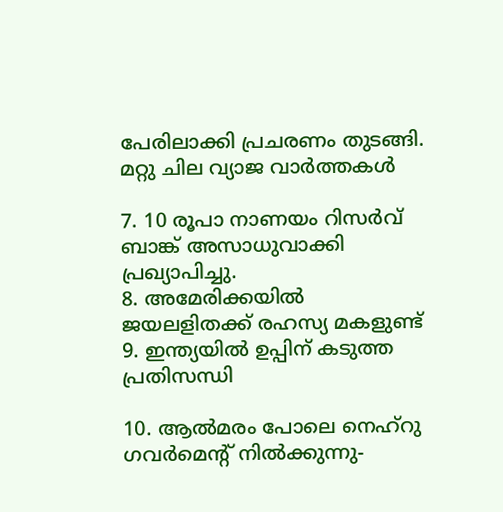പേരിലാക്കി പ്രചരണം തുടങ്ങി.
മറ്റു ചില വ്യാജ വാര്‍ത്തകള്‍

7. 10 രൂപാ നാണയം റിസര്‍വ് ബാങ്ക് അസാധുവാക്കി പ്രഖ്യാപിച്ചു.
8. അമേരിക്കയില്‍ ജയലളിതക്ക് രഹസ്യ മകളുണ്ട്
9. ഇന്ത്യയില്‍ ഉപ്പിന് കടുത്ത പ്രതിസന്ധി

10. ആല്‍മരം പോലെ നെഹ്‌റു ഗവര്‍മെന്റ് നില്‍ക്കുന്നു-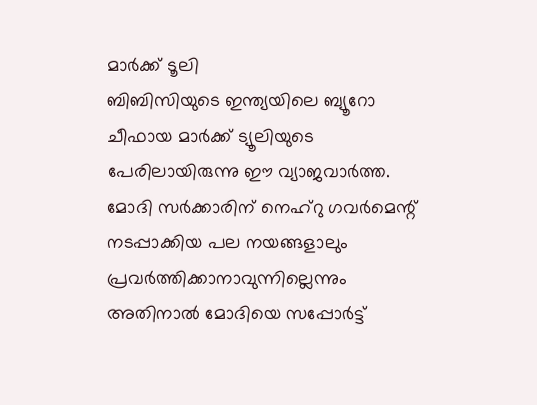മാര്‍ക്ക് ടൂലി
ബിബിസിയുടെ ഇന്ത്യയിലെ ബ്യൂറോ ചീഫായ മാര്‍ക്ക് ട്യൂലിയുടെ പേരിലായിരുന്നു ഈ വ്യാജവാര്‍ത്ത. മോദി സര്‍ക്കാരിന് നെഹ്‌റു ഗവര്‍മെന്റ് നടപ്പാക്കിയ പല നയങ്ങളാലും പ്രവര്‍ത്തിക്കാനാവുന്നില്ലെന്നും അതിനാല്‍ മോദിയെ സപ്പോര്‍ട്ട്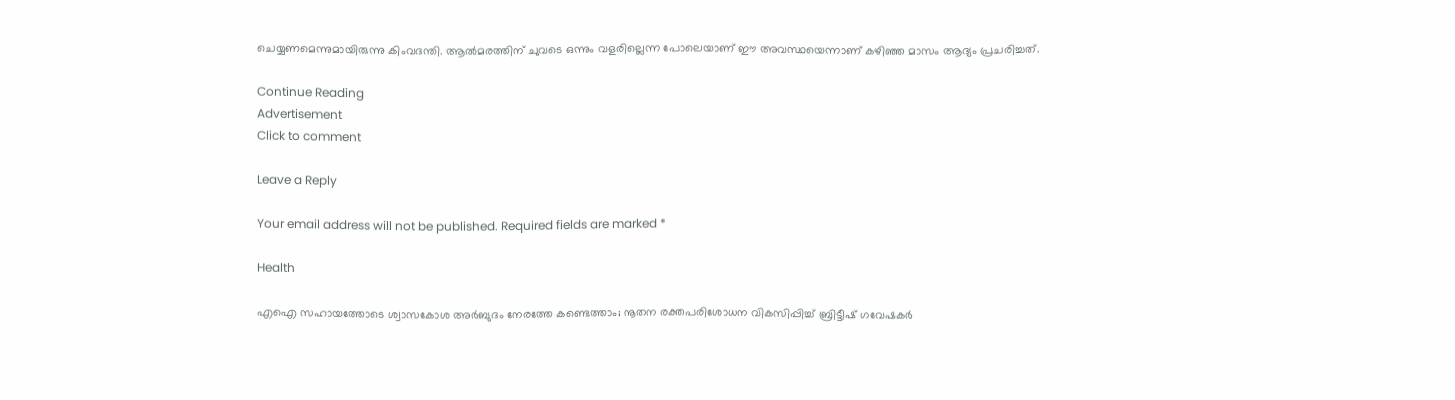ചെയ്യണമെന്നുമായിരുന്നു കിംവദന്തി. ആല്‍മരത്തിന് ചുവടെ ഒന്നും വളരില്ലെന്ന പോലെയാണ് ഈ അവസ്ഥയെന്നാണ് കഴിഞ്ഞ മാസം ആദ്യം പ്രചരിച്ചത്.

Continue Reading
Advertisement
Click to comment

Leave a Reply

Your email address will not be published. Required fields are marked *

Health

എഐ സഹായത്തോടെ ശ്വാസകോശ അര്‍ബുദം നേരത്തേ കണ്ടെത്താം; നൂതന രക്തപരിശോധന വികസിപ്പിച്ച് ബ്രിട്ടീഷ് ഗവേഷകര്‍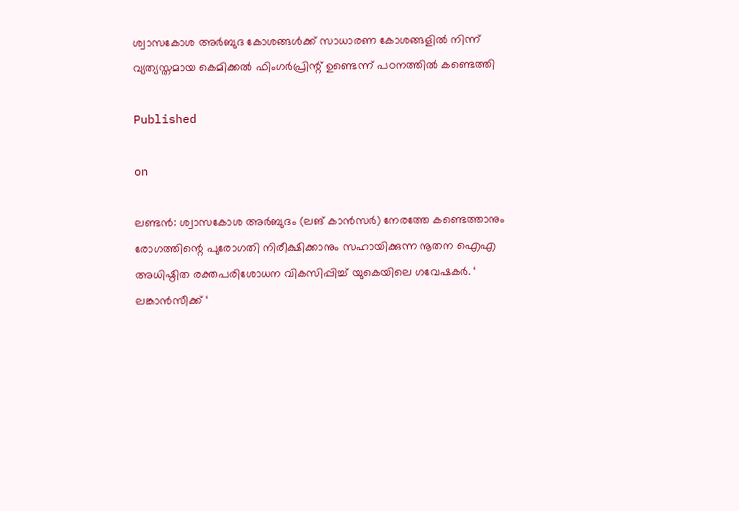ശ്വാസകോശ അര്‍ബുദ കോശങ്ങള്‍ക്ക് സാധാരണ കോശങ്ങളില്‍ നിന്ന് വ്യത്യസ്തമായ കെമിക്കല്‍ ഫിംഗര്‍പ്രിന്റ് ഉണ്ടെന്ന് പഠനത്തില്‍ കണ്ടെത്തി

Published

on

ലണ്ടന്‍: ശ്വാസകോശ അര്‍ബുദം (ലങ് കാന്‍സര്‍) നേരത്തേ കണ്ടെത്താനും രോഗത്തിന്റെ പുരോഗതി നിരീക്ഷിക്കാനും സഹായിക്കുന്ന നൂതന ഐഎ അധിഷ്ഠിത രക്തപരിശോധന വികസിപ്പിച്ച് യുകെയിലെ ഗവേഷകര്‍. ‘ ലങ്കാന്‍സീക്ക് ‘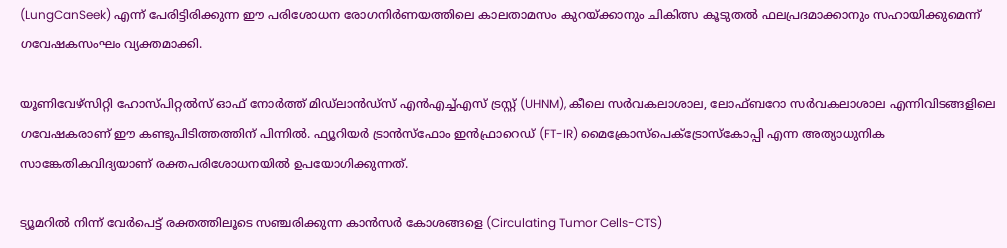(LungCanSeek) എന്ന് പേരിട്ടിരിക്കുന്ന ഈ പരിശോധന രോഗനിര്‍ണയത്തിലെ കാലതാമസം കുറയ്ക്കാനും ചികിത്സ കൂടുതല്‍ ഫലപ്രദമാക്കാനും സഹായിക്കുമെന്ന് ഗവേഷകസംഘം വ്യക്തമാക്കി.

യൂണിവേഴ്‌സിറ്റി ഹോസ്പിറ്റല്‍സ് ഓഫ് നോര്‍ത്ത് മിഡ്‌ലാന്‍ഡ്‌സ് എന്‍എച്ച്എസ് ട്രസ്റ്റ് (UHNM), കീലെ സര്‍വകലാശാല, ലോഫ്ബറോ സര്‍വകലാശാല എന്നിവിടങ്ങളിലെ ഗവേഷകരാണ് ഈ കണ്ടുപിടിത്തത്തിന് പിന്നില്‍. ഫ്യൂറിയര്‍ ട്രാന്‍സ്‌ഫോം ഇന്‍ഫ്രാറെഡ് (FT-IR) മൈക്രോസ്‌പെക്ട്രോസ്‌കോപ്പി എന്ന അത്യാധുനിക സാങ്കേതികവിദ്യയാണ് രക്തപരിശോധനയില്‍ ഉപയോഗിക്കുന്നത്.

ട്യൂമറില്‍ നിന്ന് വേര്‍പെട്ട് രക്തത്തിലൂടെ സഞ്ചരിക്കുന്ന കാന്‍സര്‍ കോശങ്ങളെ (Circulating Tumor Cells-CTS)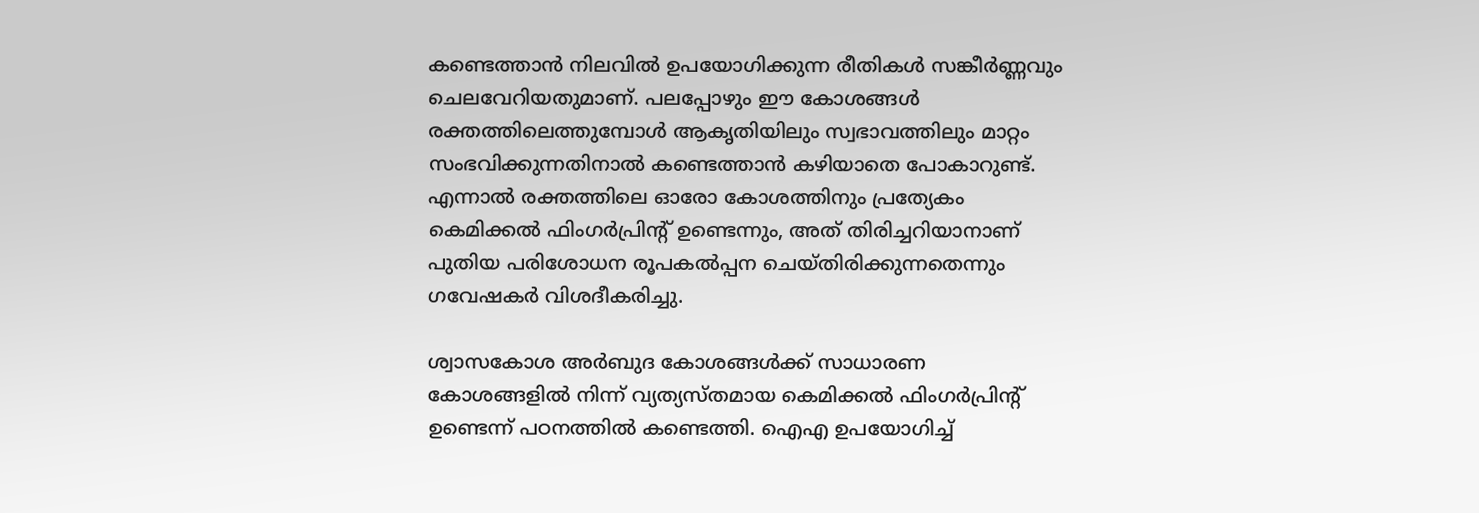കണ്ടെത്താന്‍ നിലവില്‍ ഉപയോഗിക്കുന്ന രീതികള്‍ സങ്കീര്‍ണ്ണവും ചെലവേറിയതുമാണ്. പലപ്പോഴും ഈ കോശങ്ങള്‍ രക്തത്തിലെത്തുമ്പോള്‍ ആകൃതിയിലും സ്വഭാവത്തിലും മാറ്റം സംഭവിക്കുന്നതിനാല്‍ കണ്ടെത്താന്‍ കഴിയാതെ പോകാറുണ്ട്. എന്നാല്‍ രക്തത്തിലെ ഓരോ കോശത്തിനും പ്രത്യേകം കെമിക്കല്‍ ഫിംഗര്‍പ്രിന്റ് ഉണ്ടെന്നും, അത് തിരിച്ചറിയാനാണ് പുതിയ പരിശോധന രൂപകല്‍പ്പന ചെയ്തിരിക്കുന്നതെന്നും ഗവേഷകര്‍ വിശദീകരിച്ചു.

ശ്വാസകോശ അര്‍ബുദ കോശങ്ങള്‍ക്ക് സാധാരണ കോശങ്ങളില്‍ നിന്ന് വ്യത്യസ്തമായ കെമിക്കല്‍ ഫിംഗര്‍പ്രിന്റ് ഉണ്ടെന്ന് പഠനത്തില്‍ കണ്ടെത്തി. ഐഎ ഉപയോഗിച്ച്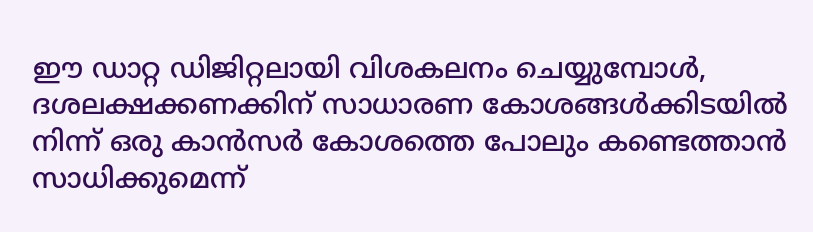ഈ ഡാറ്റ ഡിജിറ്റലായി വിശകലനം ചെയ്യുമ്പോള്‍, ദശലക്ഷക്കണക്കിന് സാധാരണ കോശങ്ങള്‍ക്കിടയില്‍ നിന്ന് ഒരു കാന്‍സര്‍ കോശത്തെ പോലും കണ്ടെത്താന്‍ സാധിക്കുമെന്ന്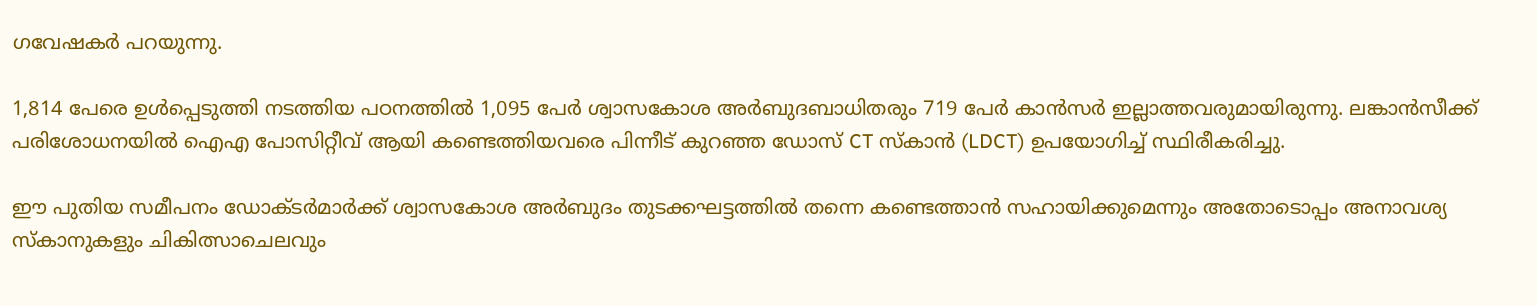ഗവേഷകര്‍ പറയുന്നു.

1,814 പേരെ ഉള്‍പ്പെടുത്തി നടത്തിയ പഠനത്തില്‍ 1,095 പേര്‍ ശ്വാസകോശ അര്‍ബുദബാധിതരും 719 പേര്‍ കാന്‍സര്‍ ഇല്ലാത്തവരുമായിരുന്നു. ലങ്കാന്‍സീക്ക് പരിശോധനയില്‍ ഐഎ പോസിറ്റീവ് ആയി കണ്ടെത്തിയവരെ പിന്നീട് കുറഞ്ഞ ഡോസ് CT സ്‌കാന്‍ (LDCT) ഉപയോഗിച്ച് സ്ഥിരീകരിച്ചു.

ഈ പുതിയ സമീപനം ഡോക്ടര്‍മാര്‍ക്ക് ശ്വാസകോശ അര്‍ബുദം തുടക്കഘട്ടത്തില്‍ തന്നെ കണ്ടെത്താന്‍ സഹായിക്കുമെന്നും അതോടൊപ്പം അനാവശ്യ സ്‌കാനുകളും ചികിത്സാചെലവും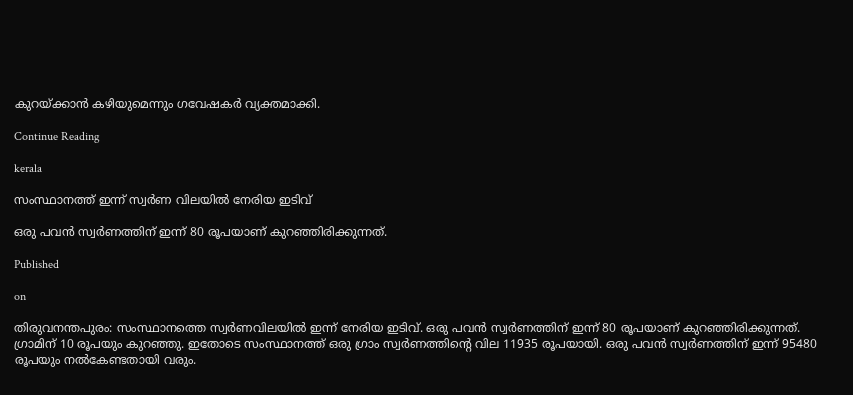കുറയ്ക്കാന്‍ കഴിയുമെന്നും ഗവേഷകര്‍ വ്യക്തമാക്കി.

Continue Reading

kerala

സംസ്ഥാനത്ത് ഇന്ന് സ്വര്‍ണ വിലയില്‍ നേരിയ ഇടിവ്

ഒരു പവന്‍ സ്വര്‍ണത്തിന് ഇന്ന് 80 രൂപയാണ് കുറഞ്ഞിരിക്കുന്നത്.

Published

on

തിരുവനന്തപുരം: സംസ്ഥാനത്തെ സ്വര്‍ണവിലയില്‍ ഇന്ന് നേരിയ ഇടിവ്. ഒരു പവന്‍ സ്വര്‍ണത്തിന് ഇന്ന് 80 രൂപയാണ് കുറഞ്ഞിരിക്കുന്നത്. ഗ്രാമിന് 10 രൂപയും കുറഞ്ഞു. ഇതോടെ സംസ്ഥാനത്ത് ഒരു ഗ്രാം സ്വര്‍ണത്തിന്റെ വില 11935 രൂപയായി. ഒരു പവന്‍ സ്വര്‍ണത്തിന് ഇന്ന് 95480 രൂപയും നല്‍കേണ്ടതായി വരും.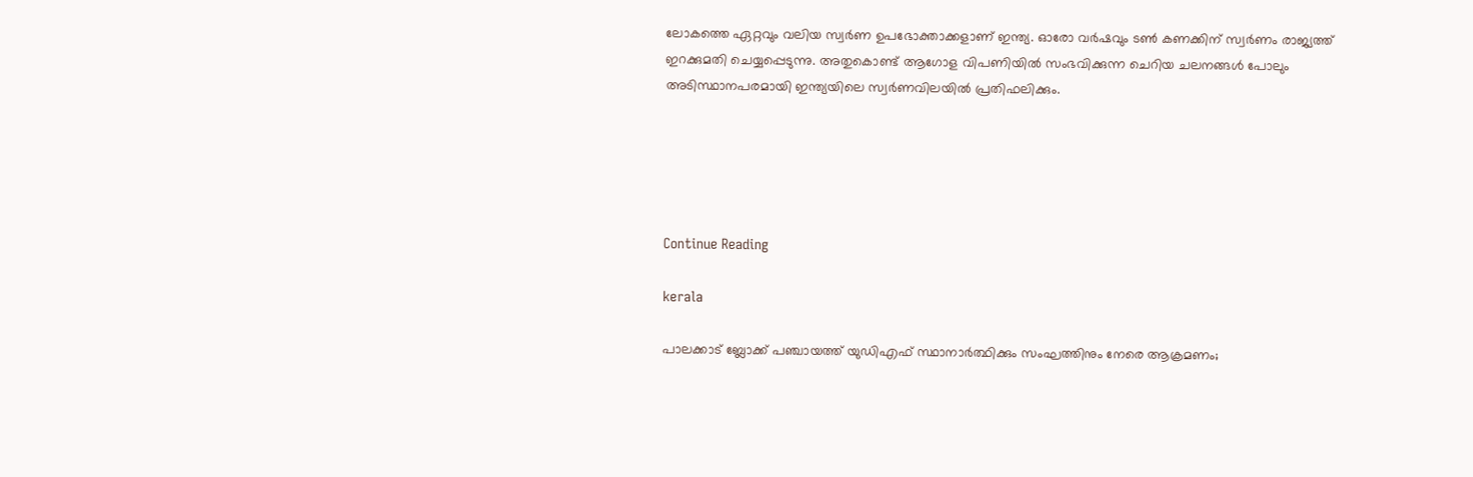ലോകത്തെ ഏറ്റവും വലിയ സ്വര്‍ണ ഉപഭോക്താക്കളാണ് ഇന്ത്യ. ഓരോ വര്‍ഷവും ടണ്‍ കണക്കിന് സ്വര്‍ണം രാജ്യത്ത് ഇറക്കുമതി ചെയ്യപ്പെടുന്നു. അതുകൊണ്ട് ആഗോള വിപണിയില്‍ സംഭവിക്കുന്ന ചെറിയ ചലനങ്ങള്‍ പോലും അടിസ്ഥാനപരമായി ഇന്ത്യയിലെ സ്വര്‍ണവിലയില്‍ പ്രതിഫലിക്കും.





Continue Reading

kerala

പാലക്കാട് ബ്ലോക്ക് പഞ്ചായത്ത് യുഡിഎഫ് സ്ഥാനാര്‍ത്ഥിക്കും സംഘത്തിനും നേരെ ആക്രമണം;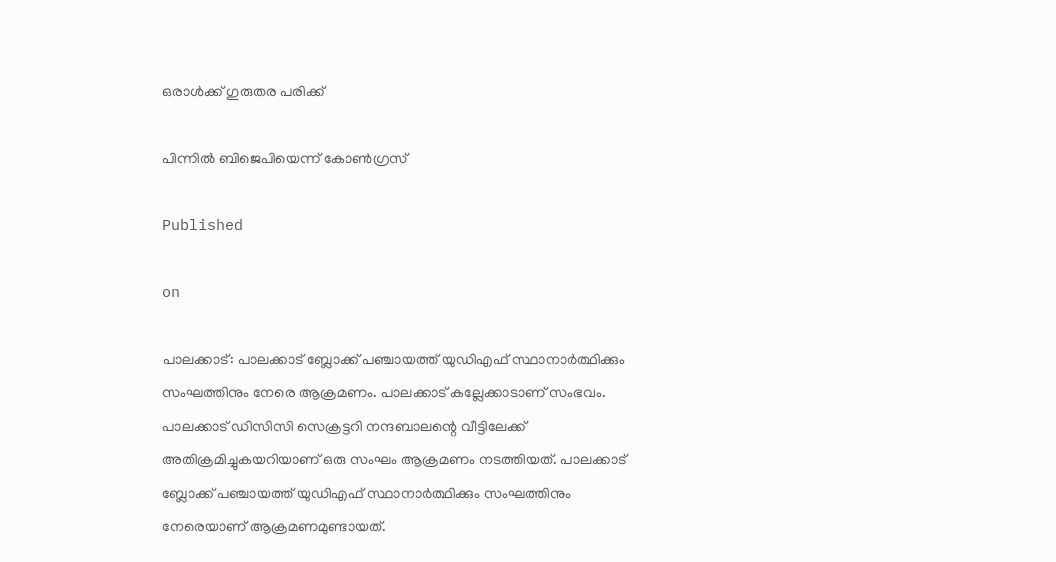ഒരാള്‍ക്ക് ഗുരുതര പരിക്ക്

പിന്നില്‍ ബിജെപിയെന്ന് കോണ്‍ഗ്രസ്

Published

on

പാലക്കാട്: പാലക്കാട് ബ്ലോക്ക് പഞ്ചായത്ത് യുഡിഎഫ് സ്ഥാനാര്‍ത്ഥിക്കും സംഘത്തിനും നേരെ ആക്രമണം. പാലക്കാട് കല്ലേക്കാടാണ് സംഭവം. പാലക്കാട് ഡിസിസി സെക്രട്ടറി നന്ദബാലന്റെ വീട്ടിലേക്ക് അതിക്രമിച്ചുകയറിയാണ് ഒരു സംഘം ആക്രമണം നടത്തിയത്. പാലക്കാട് ബ്ലോക്ക് പഞ്ചായത്ത് യുഡിഎഫ് സ്ഥാനാര്‍ത്ഥിക്കും സംഘത്തിനും നേരെയാണ് ആക്രമണമുണ്ടായത്.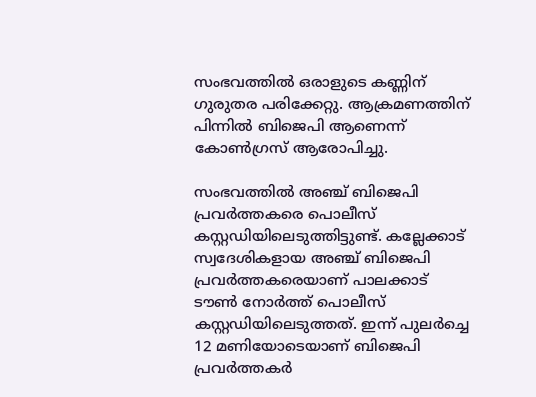സംഭവത്തില്‍ ഒരാളുടെ കണ്ണിന് ഗുരുതര പരിക്കേറ്റു. ആക്രമണത്തിന് പിന്നില്‍ ബിജെപി ആണെന്ന് കോണ്‍ഗ്രസ് ആരോപിച്ചു.

സംഭവത്തില്‍ അഞ്ച് ബിജെപി പ്രവര്‍ത്തകരെ പൊലീസ് കസ്റ്റഡിയിലെടുത്തിട്ടുണ്ട്. കല്ലേക്കാട് സ്വദേശികളായ അഞ്ച് ബിജെപി പ്രവര്‍ത്തകരെയാണ് പാലക്കാട് ടൗണ്‍ നോര്‍ത്ത് പൊലീസ് കസ്റ്റഡിയിലെടുത്തത്. ഇന്ന് പുലര്‍ച്ചെ 12 മണിയോടെയാണ് ബിജെപി പ്രവര്‍ത്തകര്‍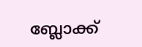ബ്ലോക്ക്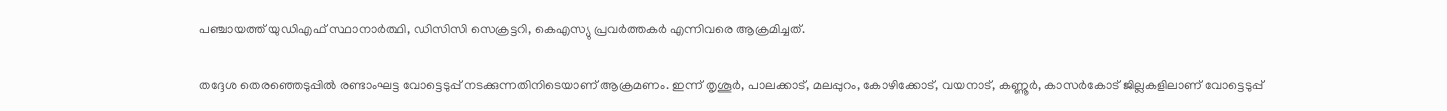പഞ്ചായത്ത് യുഡിഎഫ് സ്ഥാനാര്‍ത്ഥി, ഡിസിസി സെക്രട്ടറി, കെഎസ്യു പ്രവര്‍ത്തകര്‍ എന്നിവരെ ആക്രമിച്ചത്.

തദ്ദേശ തെരഞ്ഞെടുപ്പില്‍ രണ്ടാംഘട്ട വോട്ടെടുപ്പ് നടക്കുന്നതിനിടെയാണ് ആക്രമണം. ഇന്ന് തൃശൂര്‍, പാലക്കാട്, മലപ്പുറം, കോഴിക്കോട്, വയനാട്, കണ്ണൂര്‍, കാസര്‍കോട് ജില്ലകളിലാണ് വോട്ടെടുപ്പ്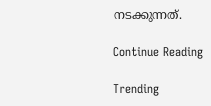നടക്കുന്നത്.

Continue Reading

Trending